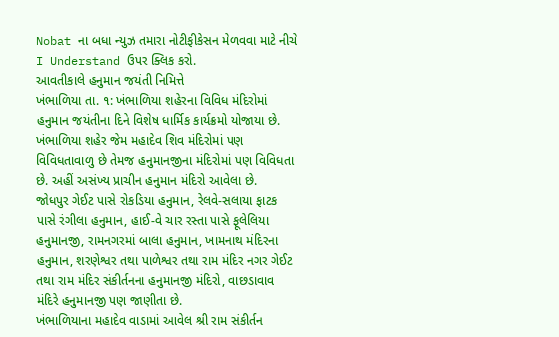Nobat ના બધા ન્યુઝ તમારા નોટીફીકેસન મેળવવા માટે નીચે I Understand ઉપર ક્લિક કરો.
આવતીકાલે હનુમાન જયંતી નિમિત્તે
ખંભાળિયા તા. ૧: ખંભાળિયા શહેરના વિવિધ મંદિરોમાં હનુમાન જયંતીના દિને વિશેષ ધાર્મિક કાર્યક્રમો યોજાયા છે.
ખંભાળિયા શહેર જેમ મહાદેવ શિવ મંદિરોમાં પણ વિવિધતાવાળુ છે તેમજ હનુમાનજીના મંદિરોમાં પણ વિવિધતા છે. અહીં અસંખ્ય પ્રાચીન હનુમાન મંદિરો આવેલા છે.
જોધપુર ગેઈટ પાસે રોકડિયા હનુમાન, રેલવે-સલાયા ફાટક પાસે રંગીલા હનુમાન, હાઈ-વે ચાર રસ્તા પાસે ફૂલેલિયા હનુમાનજી, રામનગરમાં બાલા હનુમાન, ખામનાથ મંદિરના હનુમાન, શરણેશ્વર તથા પાળેશ્વર તથા રામ મંદિર નગર ગેઈટ તથા રામ મંદિર સંકીર્તનના હનુમાનજી મંદિરો, વાછડાવાવ મંદિરે હનુમાનજી પણ જાણીતા છે.
ખંભાળિયાના મહાદેવ વાડામાં આવેલ શ્રી રામ સંકીર્તન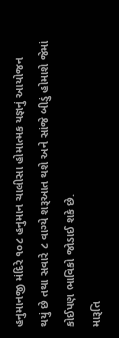હનુમાનજી મંદિરે ૧૦૮ હનુમાન ચાલીસા હોમાત્મક યજ્ઞનું આયોજન થયું છે તથા સવારે ૮ વાગ્યે શરૂઆત થશે અને સાંજે બીડું હોમાશે જેમાં કોઈપણ ભાવિકો જોડાઈ શકે છે.
મારૂતિ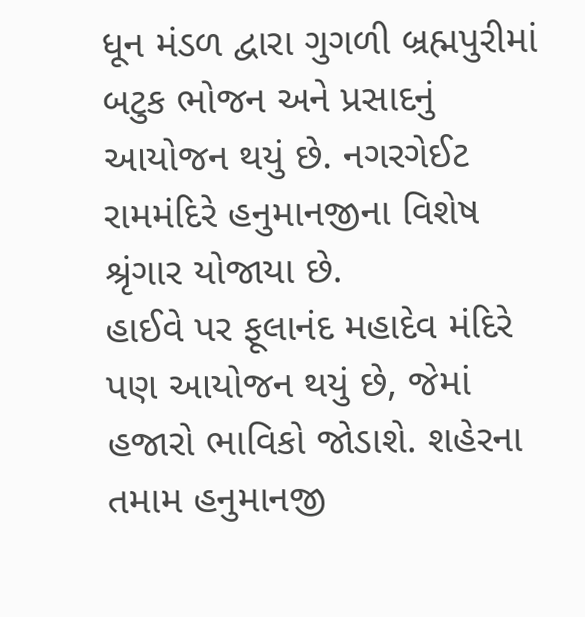ધૂન મંડળ દ્વારા ગુગળી બ્રહ્મપુરીમાં બટુક ભોજન અને પ્રસાદનું આયોજન થયું છે. નગરગેઈટ રામમંદિરે હનુમાનજીના વિશેષ શ્રૃંગાર યોજાયા છે.
હાઈવે પર ફૂલાનંદ મહાદેવ મંદિરે પણ આયોજન થયું છે, જેમાં હજારો ભાવિકો જોડાશે. શહેરના તમામ હનુમાનજી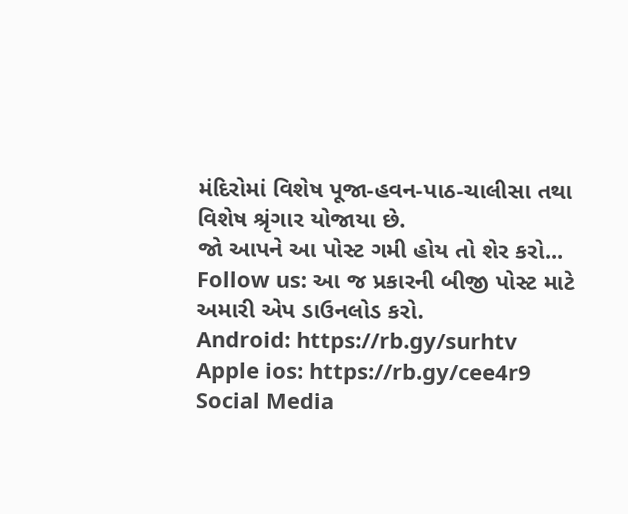મંદિરોમાં વિશેષ પૂજા-હવન-પાઠ-ચાલીસા તથા વિશેષ શ્રૃંગાર યોજાયા છે.
જો આપને આ પોસ્ટ ગમી હોય તો શેર કરો...
Follow us: આ જ પ્રકારની બીજી પોસ્ટ માટે અમારી એપ ડાઉનલોડ કરો.
Android: https://rb.gy/surhtv
Apple ios: https://rb.gy/cee4r9
Social Media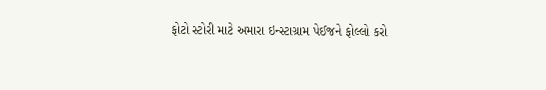ફોટો સ્ટોરી માટે અમારા ઇન્સ્ટાગ્રામ પેઈજને ફોલ્લો કરો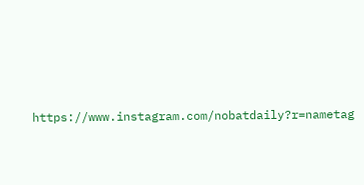https://www.instagram.com/nobatdaily?r=nametag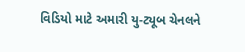વિડિયો માટે અમારી યુ-ટ્યૂબ ચેનલને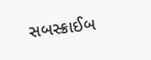સબસ્ક્રાઈબ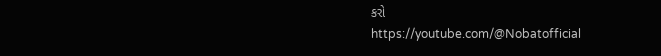કરો
https://youtube.com/@Nobatofficial